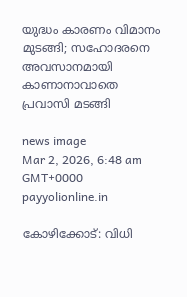യുദ്ധം കാരണം വിമാനം മുടങ്ങി; സഹോദരനെ അവസാനമായി കാണാനാവാതെ പ്രവാസി മടങ്ങി

news image
Mar 2, 2026, 6:48 am GMT+0000 payyolionline.in

കോഴിക്കോട്: വിധി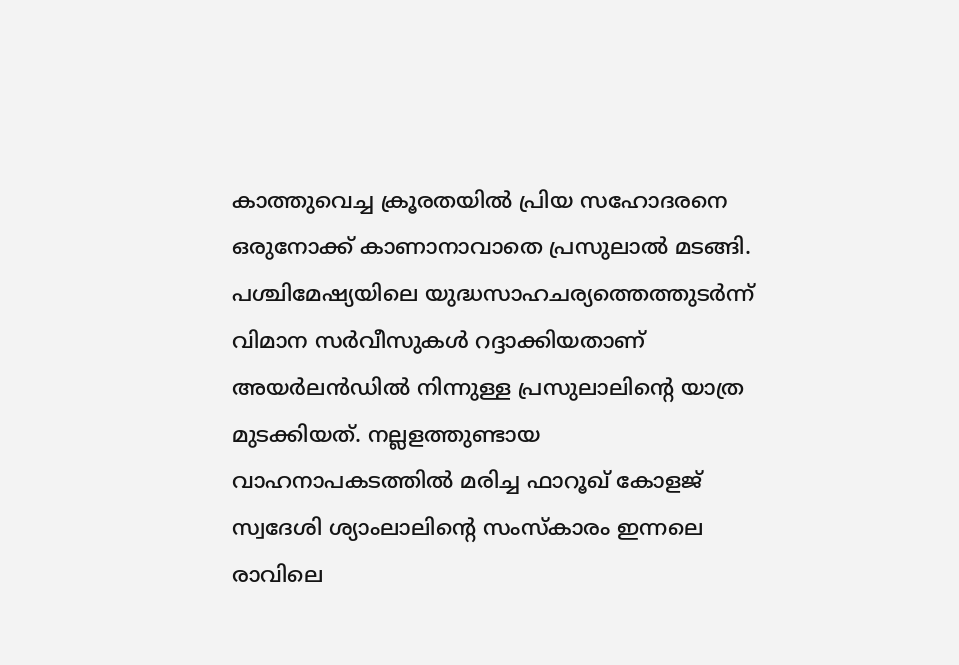കാത്തുവെച്ച ക്രൂരതയിൽ പ്രിയ സഹോദരനെ ഒരുനോക്ക് കാണാനാവാതെ പ്രസുലാൽ മടങ്ങി. പശ്ചിമേഷ്യയിലെ യുദ്ധസാഹചര്യത്തെത്തുടർന്ന് വിമാന സർവീസുകൾ റദ്ദാക്കിയതാണ് അയർലൻഡിൽ നിന്നുള്ള പ്രസുലാലിന്റെ യാത്ര മുടക്കിയത്. നല്ലളത്തുണ്ടായ വാഹനാപകടത്തിൽ മരിച്ച ഫാറൂഖ് കോളജ് സ്വദേശി ശ്യാംലാലിന്റെ സംസ്കാരം ഇന്നലെ രാവിലെ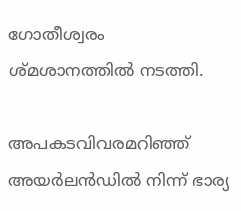ഗോതീശ്വരം ശ്മശാനത്തിൽ നടത്തി.

അപകടവിവരമറിഞ്ഞ് അയർലൻഡിൽ നിന്ന് ഭാര്യ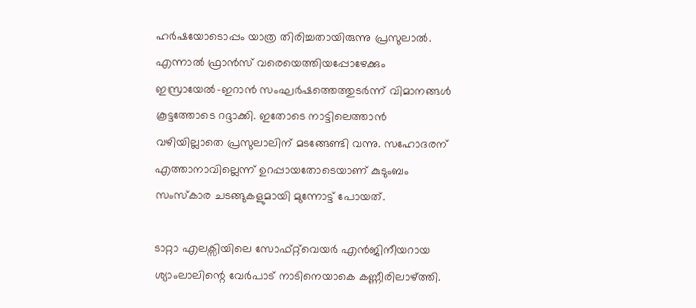ഹർഷയോടൊപ്പം യാത്ര തിരിച്ചതായിരുന്നു പ്രസുലാൽ. എന്നാൽ ഫ്രാൻസ് വരെയെത്തിയപ്പോഴേക്കും ഇസ്രായേൽ-ഇറാൻ സംഘർഷത്തെത്തുടർന്ന് വിമാനങ്ങൾ കൂട്ടത്തോടെ റദ്ദാക്കി. ഇതോടെ നാട്ടിലെത്താൻ വഴിയില്ലാതെ പ്രസുലാലിന് മടങ്ങേണ്ടി വന്നു. സഹോദരന് എത്താനാവില്ലെന്ന് ഉറപ്പായതോടെയാണ് കുടുംബം സംസ്കാര ചടങ്ങുകളുമായി മുന്നോട്ട് പോയത്.

ടാറ്റാ എലക്സിയിലെ സോഫ്റ്റ്‌വെയർ എൻജിനീയറായ ശ്യാംലാലിന്റെ വേർപാട് നാടിനെയാകെ കണ്ണീരിലാഴ്ത്തി.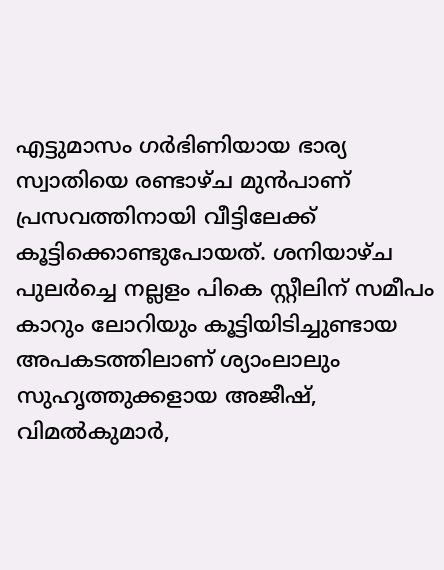എട്ടുമാസം ഗർഭിണിയായ ഭാര്യ സ്വാതിയെ രണ്ടാഴ്ച മുൻപാണ് പ്രസവത്തിനായി വീട്ടിലേക്ക് കൂട്ടിക്കൊണ്ടുപോയത്. ശനിയാഴ്ച പുലർച്ചെ നല്ലളം പികെ സ്റ്റീലിന് സമീപം കാറും ലോറിയും കൂട്ടിയിടിച്ചുണ്ടായ അപകടത്തിലാണ് ശ്യാംലാലും സുഹൃത്തുക്കളായ അജീഷ്, വിമൽകുമാർ,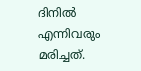ദിനിൽ എന്നിവരും മരിച്ചത്.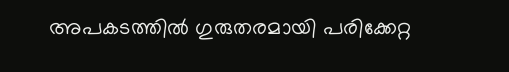അപകടത്തിൽ ഗുരുതരമായി പരിക്കേറ്റ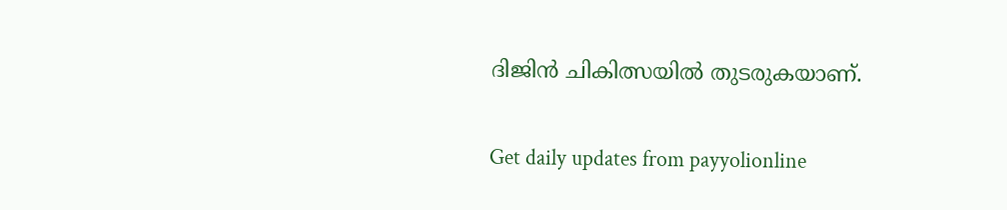ദിജിൻ ചികിത്സയിൽ തുടരുകയാണ്.

Get daily updates from payyolionline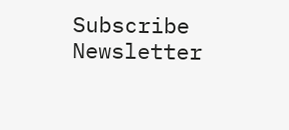Subscribe Newsletter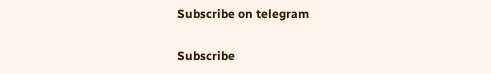Subscribe on telegram

Subscribe